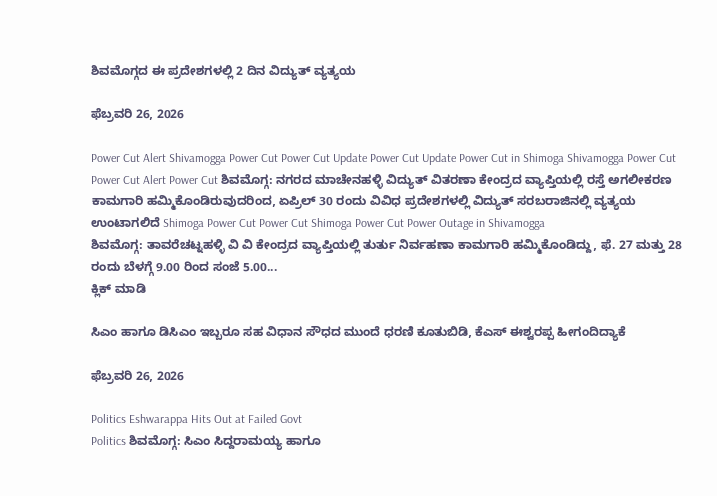ಶಿವಮೊಗ್ಗದ ಈ ಪ್ರದೇಶಗಳಲ್ಲಿ 2 ದಿನ ವಿದ್ಯುತ್ ವ್ಯತ್ಯಯ

ಫೆಬ್ರವರಿ 26, 2026

Power Cut Alert Shivamogga Power Cut Power Cut Update Power Cut Update Power Cut in Shimoga Shivamogga Power Cut Power Cut Alert Power Cut ಶಿವಮೊಗ್ಗ: ನಗರದ ಮಾಚೇನಹಳ್ಳಿ ವಿದ್ಯುತ್ ವಿತರಣಾ ಕೇಂದ್ರದ ವ್ಯಾಪ್ತಿಯಲ್ಲಿ ರಸ್ತೆ ಅಗಲೀಕರಣ ಕಾಮಗಾರಿ ಹಮ್ಮಿಕೊಂಡಿರುವುದರಿಂದ, ಏಪ್ರಿಲ್ 30 ರಂದು ವಿವಿಧ ಪ್ರದೇಶಗಳಲ್ಲಿ ವಿದ್ಯುತ್ ಸರಬರಾಜಿನಲ್ಲಿ ವ್ಯತ್ಯಯ ಉಂಟಾಗಲಿದೆ Shimoga Power Cut Power Cut Shimoga Power Cut Power Outage in Shivamogga
ಶಿವಮೊಗ್ಗ: ತಾವರೆಚಟ್ನಹಳ್ಳಿ ವಿ ವಿ ಕೇಂದ್ರದ ವ್ಯಾಪ್ತಿಯಲ್ಲಿ ತುರ್ತು ನಿರ್ವಹಣಾ ಕಾಮಗಾರಿ ಹಮ್ಮಿಕೊಂಡಿದ್ದು, ಫೆ. 27 ಮತ್ತು 28 ರಂದು ಬೆಳಗ್ಗೆ 9.00 ರಿಂದ ಸಂಜೆ 5.00...
ಕ್ಲಿಕ್ ಮಾಡಿ

ಸಿಎಂ ಹಾಗೂ ಡಿಸಿಎಂ ಇಬ್ಬರೂ ಸಹ ವಿಧಾನ ಸೌಧದ ಮುಂದೆ ಧರಣಿ ಕೂತುಬಿಡಿ, ಕೆಎಸ್ ಈಶ್ವರಪ್ಪ ಹೀಗಂದಿದ್ಯಾಕೆ

ಫೆಬ್ರವರಿ 26, 2026

Politics Eshwarappa Hits Out at Failed Govt
Politics ಶಿವಮೊಗ್ಗ: ಸಿಎಂ ಸಿದ್ದರಾಮಯ್ಯ ಹಾಗೂ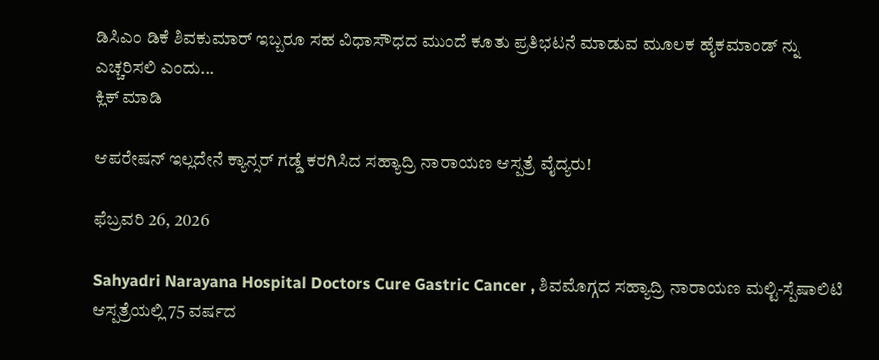ಡಿಸಿಎಂ ಡಿಕೆ ಶಿವಕುಮಾರ್ ಇಬ್ಬರೂ ಸಹ ವಿಧಾಸೌಧದ ಮುಂದೆ ಕೂತು ಪ್ರತಿಭಟನೆ ಮಾಡುವ ಮೂಲಕ ಹೈಕಮಾಂಡ್ ನ್ನು ಎಚ್ಚರಿಸಲಿ ಎಂದು...
ಕ್ಲಿಕ್ ಮಾಡಿ

ಆಪರೇಷನ್ ಇಲ್ಲದೇನೆ ಕ್ಯಾನ್ಸರ್ ಗಡ್ಡೆ ಕರಗಿಸಿದ ಸಹ್ಯಾದ್ರಿ ನಾರಾಯಣ ಆಸ್ಪತ್ರೆ ವೈದ್ಯರು!

ಫೆಬ್ರವರಿ 26, 2026

Sahyadri Narayana Hospital Doctors Cure Gastric Cancer , ಶಿವಮೊಗ್ಗದ ಸಹ್ಯಾದ್ರಿ ನಾರಾಯಣ ಮಲ್ಟಿ-ಸ್ಪೆಷಾಲಿಟಿ ಆಸ್ಪತ್ರೆಯಲ್ಲಿ 75 ವರ್ಷದ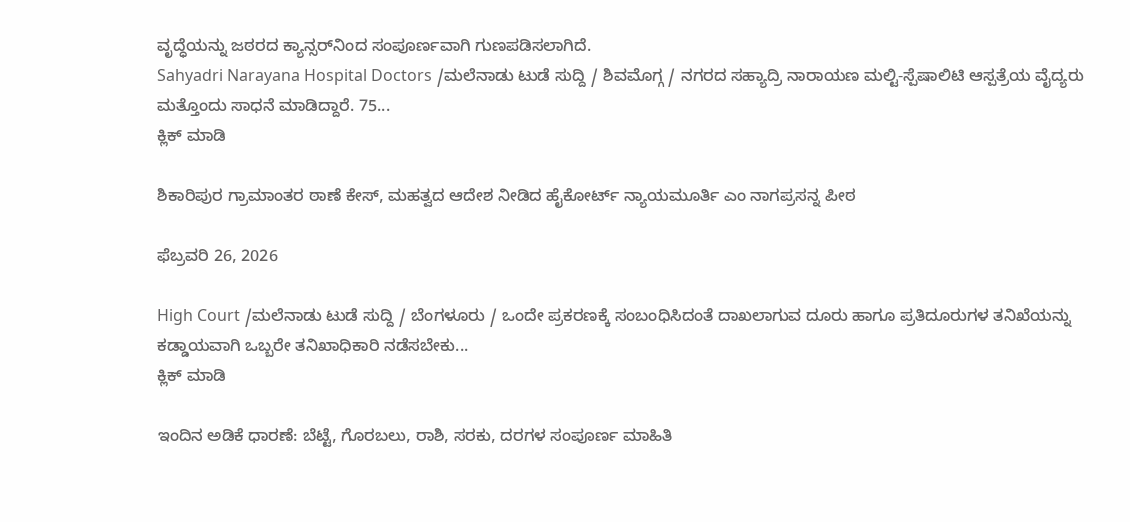ವೃದ್ಧೆಯನ್ನು ಜಠರದ ಕ್ಯಾನ್ಸರ್‌ನಿಂದ ಸಂಪೂರ್ಣವಾಗಿ ಗುಣಪಡಿಸಲಾಗಿದೆ.
Sahyadri Narayana Hospital Doctors /ಮಲೆನಾಡು ಟುಡೆ ಸುದ್ದಿ / ಶಿವಮೊಗ್ಗ / ನಗರದ ಸಹ್ಯಾದ್ರಿ ನಾರಾಯಣ ಮಲ್ಟಿ-ಸ್ಪೆಷಾಲಿಟಿ ಆಸ್ಪತ್ರೆಯ ವೈದ್ಯರು ಮತ್ತೊಂದು ಸಾಧನೆ ಮಾಡಿದ್ದಾರೆ. 75...
ಕ್ಲಿಕ್ ಮಾಡಿ

ಶಿಕಾರಿಪುರ ಗ್ರಾಮಾಂತರ ಠಾಣೆ ಕೇಸ್, ಮಹತ್ವದ ಆದೇಶ ನೀಡಿದ ಹೈಕೋರ್ಟ್ ನ್ಯಾಯಮೂರ್ತಿ ಎಂ ನಾಗಪ್ರಸನ್ನ ಪೀಠ

ಫೆಬ್ರವರಿ 26, 2026

High Court /ಮಲೆನಾಡು ಟುಡೆ ಸುದ್ದಿ / ಬೆಂಗಳೂರು / ಒಂದೇ ಪ್ರಕರಣಕ್ಕೆ ಸಂಬಂಧಿಸಿದಂತೆ ದಾಖಲಾಗುವ ದೂರು ಹಾಗೂ ಪ್ರತಿದೂರುಗಳ ತನಿಖೆಯನ್ನು ಕಡ್ಡಾಯವಾಗಿ ಒಬ್ಬರೇ ತನಿಖಾಧಿಕಾರಿ ನಡೆಸಬೇಕು...
ಕ್ಲಿಕ್ ಮಾಡಿ

ಇಂದಿನ ಅಡಿಕೆ ಧಾರಣೆ: ಬೆಟ್ಟೆ, ಗೊರಬಲು, ರಾಶಿ, ಸರಕು, ದರಗಳ ಸಂಪೂರ್ಣ ಮಾಹಿತಿ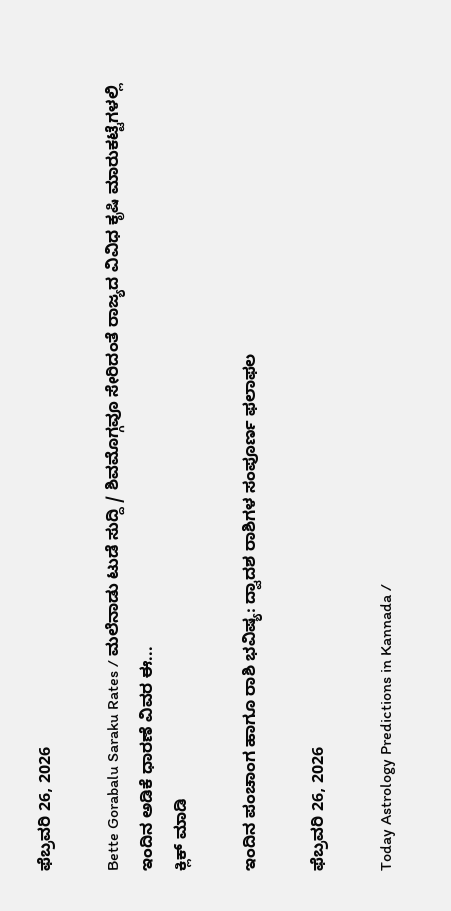ಫೆಬ್ರವರಿ 26, 2026

Bette Gorabalu Saraku Rates / ಮಲೆನಾಡು ಟುಡೆ ಸುದ್ದಿ / ಶಿವಮೊಗ್ಗವೂ ಸೇರಿದಂತೆ ರಾಜ್ಯದ ವಿವಿಧ ಕೃಷಿ ಮಾರುಕಟ್ಟೆಗಳಲ್ಲಿ ಇಂದಿನ ಅಡಿಕೆ ಧಾರಣೆ ವಿವರ ಈ...
ಕ್ಲಿಕ್ ಮಾಡಿ

ಇಂದಿನ ಪಂಚಾಂಗ ಹಾಗೂ ರಾಶಿ ಭವಿಷ್ಯ: ದ್ವಾದಶ ರಾಶಿಗಳ ಸಂಪೂರ್ಣ ಫಲಾಫಲ

ಫೆಬ್ರವರಿ 26, 2026

Today Astrology Predictions in Kannada /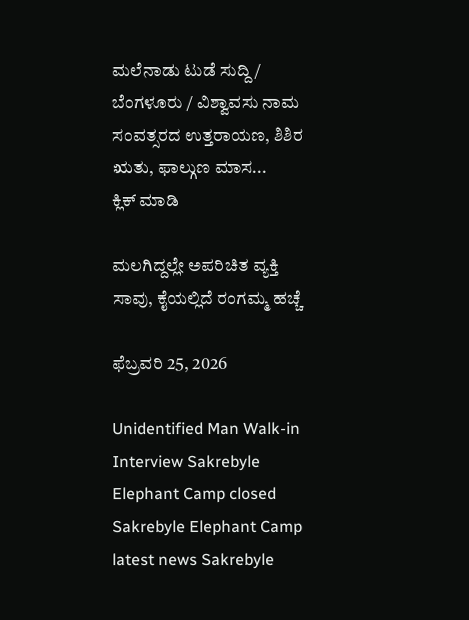ಮಲೆನಾಡು ಟುಡೆ ಸುದ್ದಿ / ಬೆಂಗಳೂರು / ವಿಶ್ವಾವಸು ನಾಮ ಸಂವತ್ಸರದ ಉತ್ತರಾಯಣ, ಶಿಶಿರ ಋತು, ಫಾಲ್ಗುಣ ಮಾಸ...
ಕ್ಲಿಕ್ ಮಾಡಿ

ಮಲಗಿದ್ದಲ್ಲೇ ಅಪರಿಚಿತ ವ್ಯಕ್ತಿ ಸಾವು, ಕೈಯಲ್ಲಿದೆ ರಂಗಮ್ಮ ಹಚ್ಚೆ

ಫೆಬ್ರವರಿ 25, 2026

Unidentified Man Walk-in Interview Sakrebyle Elephant Camp closed Sakrebyle Elephant Camp latest news Sakrebyle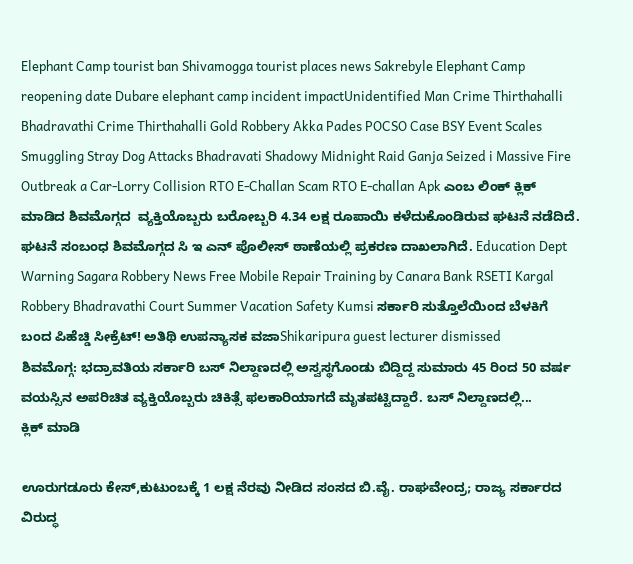Elephant Camp tourist ban Shivamogga tourist places news Sakrebyle Elephant Camp reopening date Dubare elephant camp incident impactUnidentified Man Crime Thirthahalli Bhadravathi Crime Thirthahalli Gold Robbery Akka Pades POCSO Case BSY Event Scales Smuggling Stray Dog Attacks Bhadravati Shadowy Midnight Raid Ganja Seized i Massive Fire Outbreak a Car-Lorry Collision RTO E-Challan Scam RTO E-challan Apk ಎಂಬ ಲಿಂಕ್ ಕ್ಲಿಕ್ ಮಾಡಿದ ಶಿವಮೊಗ್ಗದ  ವ್ಯಕ್ತಿಯೊಬ್ಬರು ಬರೋಬ್ಬರಿ 4.34 ಲಕ್ಷ ರೂಪಾಯಿ ಕಳೆದುಕೊಂಡಿರುವ ಘಟನೆ ನಡೆದಿದೆ. ಘಟನೆ ಸಂಬಂಧ ಶಿವಮೊಗ್ಗದ ಸಿ ಇ ಎನ್ ಪೊಲೀಸ್ ಠಾಣೆಯಲ್ಲಿ ಪ್ರಕರಣ ದಾಖಲಾಗಿದೆ. Education Dept Warning Sagara Robbery News Free Mobile Repair Training by Canara Bank RSETI Kargal Robbery Bhadravathi Court Summer Vacation Safety Kumsi ಸರ್ಕಾರಿ ಸುತ್ತೊಲೆಯಿಂದ ಬೆಳಕಿಗೆ ಬಂದ ಪಿಹೆಚ್ಡಿ ಸೀಕ್ರೆಟ್! ಅತಿಥಿ ಉಪನ್ಯಾಸಕ ವಜಾShikaripura guest lecturer dismissed
ಶಿವಮೊಗ್ಗ: ಭದ್ರಾವತಿಯ ಸರ್ಕಾರಿ ಬಸ್ ನಿಲ್ದಾಣದಲ್ಲಿ ಅಸ್ವಸ್ಥಗೊಂಡು ಬಿದ್ದಿದ್ದ ಸುಮಾರು 45 ರಿಂದ 50 ವರ್ಷ ವಯಸ್ಸಿನ ಅಪರಿಚಿತ ವ್ಯಕ್ತಿಯೊಬ್ಬರು ಚಿಕಿತ್ಸೆ ಫಲಕಾರಿಯಾಗದೆ ಮೃತಪಟ್ಟಿದ್ದಾರೆ. ಬಸ್ ನಿಲ್ದಾಣದಲ್ಲಿ...
ಕ್ಲಿಕ್ ಮಾಡಿ

ಊರುಗಡೂರು ಕೇಸ್,ಕುಟುಂಬಕ್ಕೆ 1 ಲಕ್ಷ ನೆರವು ನೀಡಿದ ಸಂಸದ ಬಿ.ವೈ. ರಾಘವೇಂದ್ರ; ರಾಜ್ಯ ಸರ್ಕಾರದ ವಿರುದ್ಧ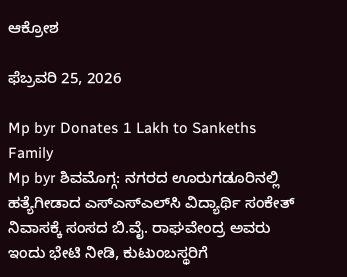ಆಕ್ರೋಶ

ಫೆಬ್ರವರಿ 25, 2026

Mp byr Donates 1 Lakh to Sankeths Family
Mp byr ಶಿವಮೊಗ್ಗ: ನಗರದ ಊರುಗಡೂರಿನಲ್ಲಿ ಹತ್ಯೆಗೀಡಾದ ಎಸ್‌ಎಸ್‌ಎಲ್‌ಸಿ ವಿದ್ಯಾರ್ಥಿ ಸಂಕೇತ್ ನಿವಾಸಕ್ಕೆ ಸಂಸದ ಬಿ.ವೈ. ರಾಘವೇಂದ್ರ ಅವರು ಇಂದು ಭೇಟಿ ನೀಡಿ, ಕುಟುಂಬಸ್ಥರಿಗೆ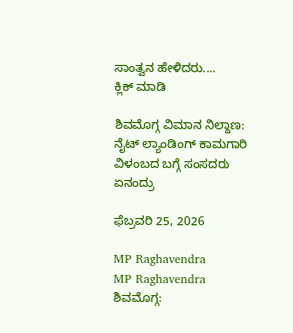ಸಾಂತ್ವನ ಹೇಳಿದರು....
ಕ್ಲಿಕ್ ಮಾಡಿ

ಶಿವಮೊಗ್ಗ ವಿಮಾನ ನಿಲ್ದಾಣ: ನೈಟ್ ಲ್ಯಾಂಡಿಂಗ್ ಕಾಮಗಾರಿ ವಿಳಂಬದ ಬಗ್ಗೆ ಸಂಸದರು ಏನಂದ್ರು

ಫೆಬ್ರವರಿ 25, 2026

MP Raghavendra
MP Raghavendra ಶಿವಮೊಗ್ಗ: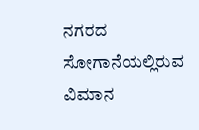ನಗರದ ಸೋಗಾನೆಯಲ್ಲಿರುವ ವಿಮಾನ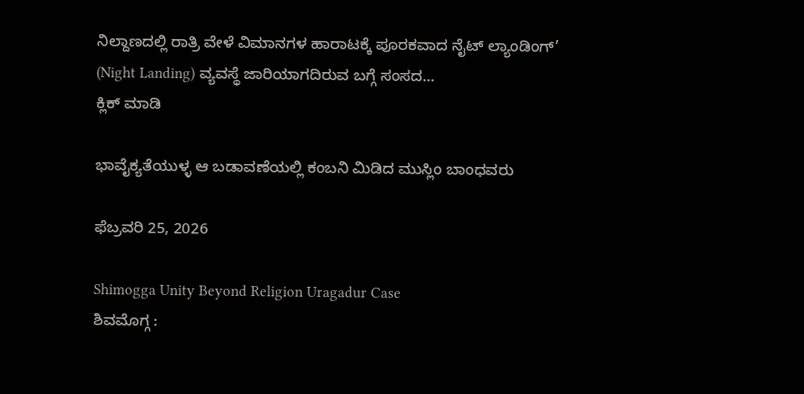ನಿಲ್ದಾಣದಲ್ಲಿ ರಾತ್ರಿ ವೇಳೆ ವಿಮಾನಗಳ ಹಾರಾಟಕ್ಕೆ ಪೂರಕವಾದ ನೈಟ್ ಲ್ಯಾಂಡಿಂಗ್’ (Night Landing) ವ್ಯವಸ್ಥೆ ಜಾರಿಯಾಗದಿರುವ ಬಗ್ಗೆ ಸಂಸದ...
ಕ್ಲಿಕ್ ಮಾಡಿ

ಭಾವೈಕ್ಯತೆಯುಳ್ಳ ಆ ಬಡಾವಣೆಯಲ್ಲಿ ಕಂಬನಿ ಮಿಡಿದ ಮುಸ್ಲಿಂ ಬಾಂಧವರು

ಫೆಬ್ರವರಿ 25, 2026

Shimogga Unity Beyond Religion Uragadur Case
ಶಿವಮೊಗ್ಗ :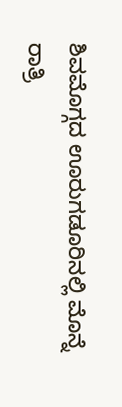ಶಿವಮೊಗ್ಗದ ಊರುಗಡೂರಿನಲ್ಲಿ ಮೊನ್ನೆ ರಾತ್ರಿ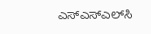ಎಸ್‌ಎಸ್‌ಎಲ್‌ಸಿ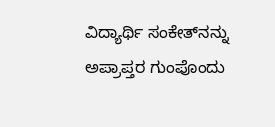ವಿದ್ಯಾರ್ಥಿ ಸಂಕೇತ್‌ನನ್ನು ಅಪ್ರಾಪ್ತರ ಗುಂಪೊಂದು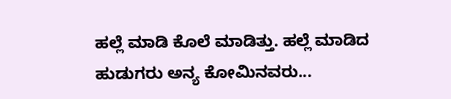ಹಲ್ಲೆ ಮಾಡಿ ಕೊಲೆ ಮಾಡಿತ್ತು. ಹಲ್ಲೆ ಮಾಡಿದ ಹುಡುಗರು ಅನ್ಯ ಕೋಮಿನವರು...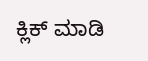ಕ್ಲಿಕ್ ಮಾಡಿ